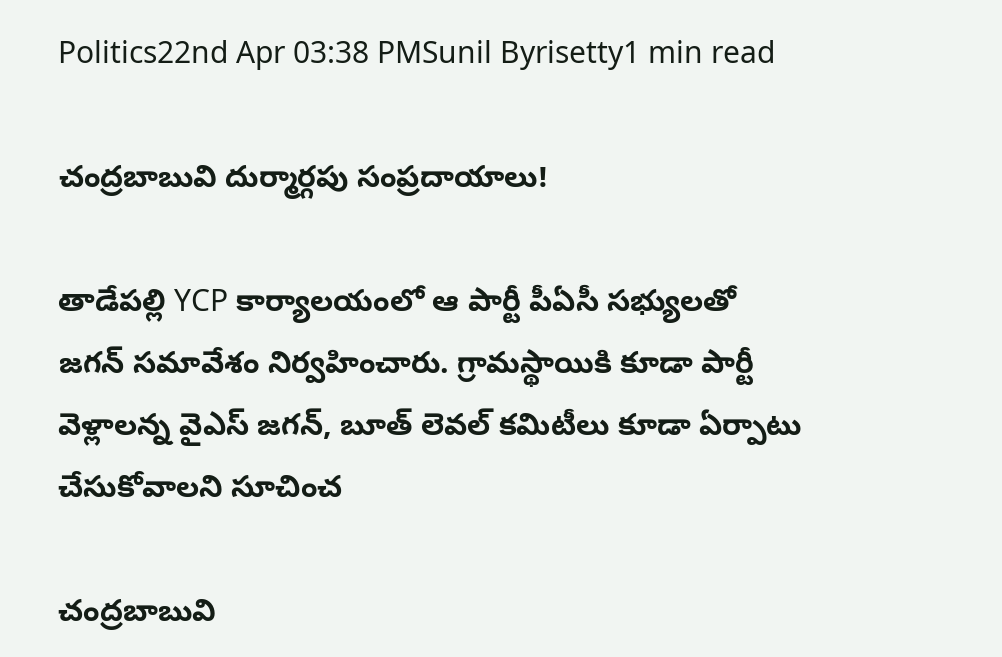Politics22nd Apr 03:38 PMSunil Byrisetty1 min read

చంద్రబాబువి దుర్మార్గపు సంప్రదాయాలు!

తాడేపల్లి YCP కార్యాలయంలో ఆ పార్టీ పీఏసీ సభ్యులతో జగన్ సమావేశం నిర్వహించారు. గ్రామస్థాయికి కూడా పార్టీ వెళ్లాలన్న వైఎస్‌ జగన్‌, బూత్‌ లెవల్‌ కమిటీలు కూడా ఏర్పాటు చేసుకోవాలని సూచించ

చంద్రబాబువి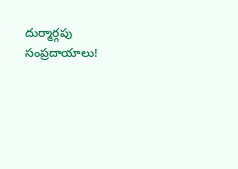దుర్మార్గపు సంప్రదాయాలు!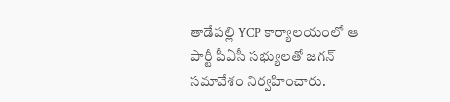తాడేపల్లి YCP కార్యాలయంలో ఆ పార్టీ పీఏసీ సభ్యులతో జగన్ సమావేశం నిర్వహించారు.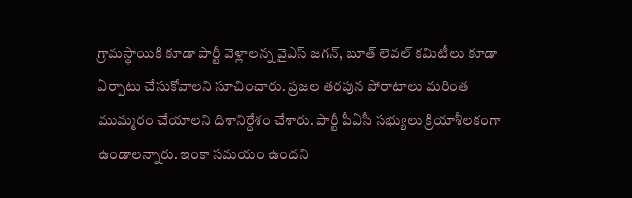గ్రామస్థాయికి కూడా పార్టీ వెళ్లాలన్న వైఎస్‌ జగన్‌, బూత్‌ లెవల్‌ కమిటీలు కూడా ఏర్పాటు చేసుకోవాలని సూచించారు. ప్రజల తరపున పోరాటాలు మరింత ముమ్మరం చేయాలని దిశానిర్దేశం చేశారు. పార్టీ పీఏసీ సభ్యులు క్రియాశీలకంగా ఉండాలన్నారు. ఇంకా సమయం ఉందని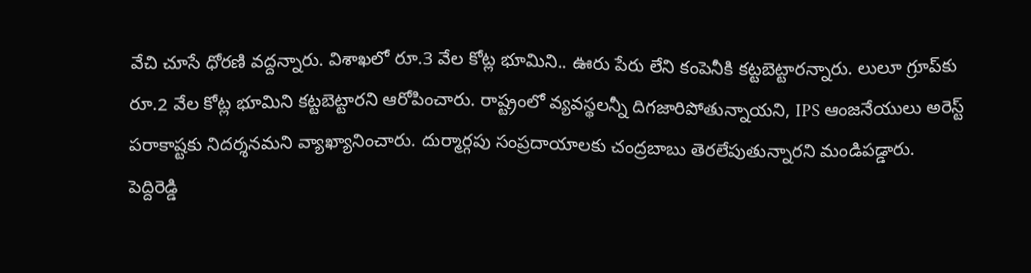వేచి చూసే ధోరణి వద్దన్నారు. విశాఖలో రూ.3 వేల కోట్ల భూమిని.. ఊరు పేరు లేని కంపెనీకి కట్టబెట్టారన్నారు. లులూ గ్రూప్‌కు రూ.2 వేల కోట్ల భూమిని కట్టబెట్టారని ఆరోపించారు. రాష్ట్రంలో వ్యవస్థలన్నీ దిగజారిపోతున్నాయని, IPS ఆంజనేయులు అరెస్ట్ పరాకాష్టకు నిదర్శనమని వ్యాఖ్యానించారు. దుర్మార్గపు సంప్రదాయాలకు చంద్రబాబు తెరలేపుతున్నారని మండిపడ్డారు. పెద్దిరెడ్డి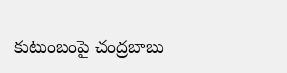కుటుంబంపై చంద్రబాబు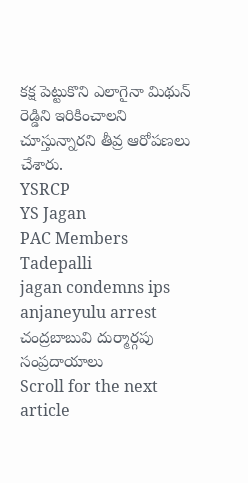కక్ష పెట్టుకొని ఎలాగైనా మిథున్ రెడ్డిని ఇరికించాలని చూస్తున్నారని తీవ్ర ఆరోపణలు చేశారు.
YSRCP
YS Jagan
PAC Members
Tadepalli
jagan condemns ips anjaneyulu arrest
చంద్రబాబువి దుర్మార్గపు సంప్రదాయాలు
Scroll for the next article